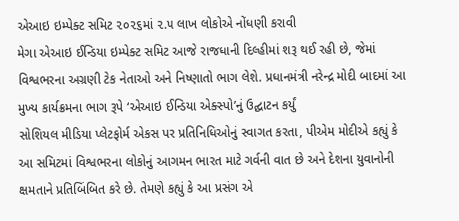એઆઇ ઇમ્પેક્ટ સમિટ ૨૦૨૬માં ૨.૫ લાખ લોકોએ નોંધણી કરાવી
મેગા એઆઇ ઈન્ડિયા ઇમ્પેક્ટ સમિટ આજે રાજધાની દિલ્હીમાં શરૂ થઈ રહી છે, જેમાં વિશ્વભરના અગ્રણી ટેક નેતાઓ અને નિષ્ણાતો ભાગ લેશે. પ્રધાનમંત્રી નરેન્દ્ર મોદી બાદમાં આ મુખ્ય કાર્યક્રમના ભાગ રૂપે ‘એઆઇ ઈન્ડિયા એક્સ્પો’નું ઉદ્ઘાટન કર્યું
સોશિયલ મીડિયા પ્લેટફોર્મ એકસ પર પ્રતિનિધિઓનું સ્વાગત કરતા, પીએમ મોદીએ કહ્યું કે આ સમિટમાં વિશ્વભરના લોકોનું આગમન ભારત માટે ગર્વની વાત છે અને દેશના યુવાનોની ક્ષમતાને પ્રતિબિંબિત કરે છે. તેમણે કહ્યું કે આ પ્રસંગ એ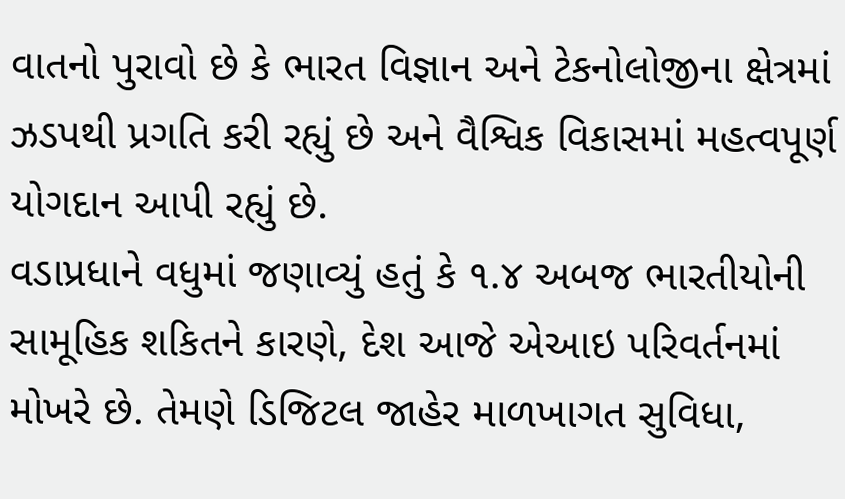વાતનો પુરાવો છે કે ભારત વિજ્ઞાન અને ટેકનોલોજીના ક્ષેત્રમાં ઝડપથી પ્રગતિ કરી રહ્યું છે અને વૈશ્વિક વિકાસમાં મહત્વપૂર્ણ યોગદાન આપી રહ્યું છે.
વડાપ્રધાને વધુમાં જણાવ્યું હતું કે ૧.૪ અબજ ભારતીયોની સામૂહિક શકિતને કારણે, દેશ આજે એઆઇ પરિવર્તનમાં મોખરે છે. તેમણે ડિજિટલ જાહેર માળખાગત સુવિધા,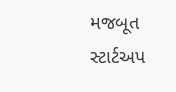મજબૂત સ્ટાર્ટઅપ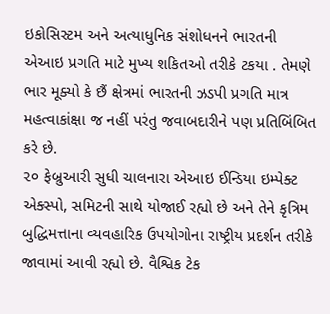ઇકોસિસ્ટમ અને અત્યાધુનિક સંશોધનને ભારતની એઆઇ પ્રગતિ માટે મુખ્ય શકિતઓ તરીકે ટકયા . તેમણે ભાર મૂક્યો કે છૈં ક્ષેત્રમાં ભારતની ઝડપી પ્રગતિ માત્ર મહત્વાકાંક્ષા જ નહીં પરંતુ જવાબદારીને પણ પ્રતિબિંબિત કરે છે.
૨૦ ફેબ્રુઆરી સુધી ચાલનારા એઆઇ ઈન્ડિયા ઇમ્પેક્ટ એક્સ્પો, સમિટની સાથે યોજાઈ રહ્યો છે અને તેને કૃત્રિમ બુદ્ધિમત્તાના વ્યવહારિક ઉપયોગોના રાષ્ટ્રીય પ્રદર્શન તરીકે જાવામાં આવી રહ્યો છે. વૈશ્વિક ટેક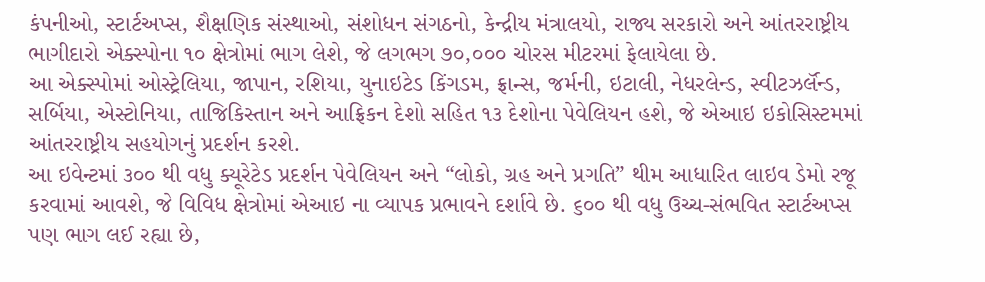કંપનીઓ, સ્ટાર્ટઅપ્સ, શૈક્ષણિક સંસ્થાઓ, સંશોધન સંગઠનો, કેન્દ્રીય મંત્રાલયો, રાજ્ય સરકારો અને આંતરરાષ્ટ્રીય  ભાગીદારો એક્સ્પોના ૧૦ ક્ષેત્રોમાં ભાગ લેશે, જે લગભગ ૭૦,૦૦૦ ચોરસ મીટરમાં ફેલાયેલા છે.
આ એક્સ્પોમાં ઓસ્ટ્રેલિયા, જાપાન, રશિયા, યુનાઇટેડ કિંગડમ, ફ્રાન્સ, જર્મની, ઇટાલી, નેધરલેન્ડ, સ્વીટઝર્લૅન્ડ, સર્બિયા, એસ્ટોનિયા, તાજિકિસ્તાન અને આફ્રિકન દેશો સહિત ૧૩ દેશોના પેવેલિયન હશે, જે એઆઇ ઇકોસિસ્ટમમાં આંતરરાષ્ટ્રીય સહયોગનું પ્રદર્શન કરશે.
આ ઇવેન્ટમાં ૩૦૦ થી વધુ ક્યૂરેટેડ પ્રદર્શન પેવેલિયન અને “લોકો, ગ્રહ અને પ્રગતિ” થીમ આધારિત લાઇવ ડેમો રજૂ કરવામાં આવશે, જે વિવિધ ક્ષેત્રોમાં એઆઇ ના વ્યાપક પ્રભાવને દર્શાવે છે. ૬૦૦ થી વધુ ઉચ્ચ-સંભવિત સ્ટાર્ટઅપ્સ પણ ભાગ લઈ રહ્યા છે,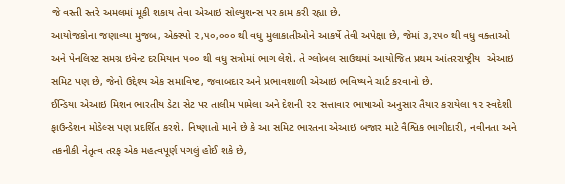જે વસ્તી સ્તરે અમલમાં મૂકી શકાય તેવા એઆઇ સોલ્યુશન્સ પર કામ કરી રહ્યા છે.
આયોજકોના જણાવ્યા મુજબ, એક્સ્પો ૨,૫૦,૦૦૦ થી વધુ મુલાકાતીઓને આકર્ષે તેવી અપેક્ષા છે, જેમાં ૩,૨૫૦ થી વધુ વક્તાઓ અને પેનલિસ્ટ સમગ્ર ઇવેન્ટ દરમિયાન ૫૦૦ થી વધુ સત્રોમાં ભાગ લેશે. તે ગ્લોબલ સાઉથમાં આયોજિત પ્રથમ આંતરરાષ્ટ્રીય  એઆઇ સમિટ પણ છે, જેનો ઉદ્દેશ્ય એક સમાવિષ્ટ, જવાબદાર અને પ્રભાવશાળી એઆઇ ભવિષ્યને ચાર્ટ કરવાનો છે.
ઈન્ડિયા એઆઇ મિશન ભારતીય ડેટા સેટ પર તાલીમ પામેલા અને દેશની ૨૨ સત્તાવાર ભાષાઓ અનુસાર તૈયાર કરાયેલા ૧૨ સ્વદેશી ફાઉન્ડેશન મોડેલ્સ પણ પ્રદર્શિત કરશે. નિષ્ણાતો માને છે કે આ સમિટ ભારતના એઆઇ બજાર માટે વૈશ્વિક ભાગીદારી, નવીનતા અને તકનીકી નેતૃત્વ તરફ એક મહત્વપૂર્ણ પગલું હોઈ શકે છે,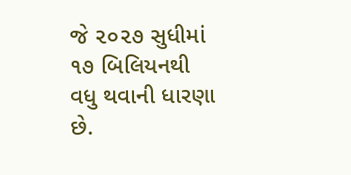જે ૨૦૨૭ સુધીમાં ૧૭ બિલિયનથી વધુ થવાની ધારણા છે.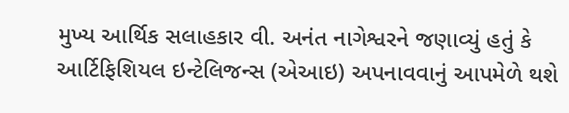મુખ્ય આર્થિક સલાહકાર વી. અનંત નાગેશ્વરને જણાવ્યું હતું કે આર્ટિફિશિયલ ઇન્ટેલિજન્સ (એઆઇ) અપનાવવાનું આપમેળે થશે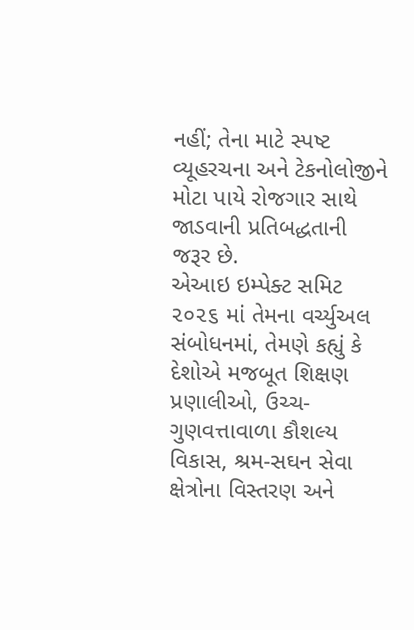નહીં; તેના માટે સ્પષ્ટ વ્યૂહરચના અને ટેકનોલોજીને મોટા પાયે રોજગાર સાથે જાડવાની પ્રતિબદ્ધતાની જરૂર છે.
એઆઇ ઇમ્પેક્ટ સમિટ ૨૦૨૬ માં તેમના વર્ચ્યુઅલ સંબોધનમાં, તેમણે કહ્યું કે દેશોએ મજબૂત શિક્ષણ પ્રણાલીઓ, ઉચ્ચ-ગુણવત્તાવાળા કૌશલ્ય વિકાસ, શ્રમ-સઘન સેવા ક્ષેત્રોના વિસ્તરણ અને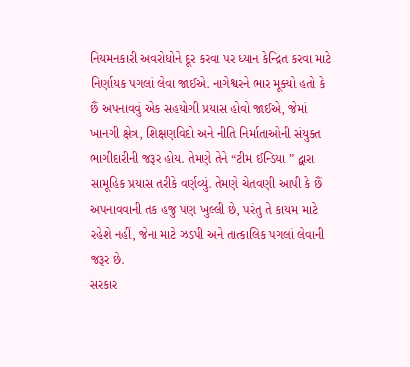નિયમનકારી અવરોધોને દૂર કરવા પર ધ્યાન કેન્દ્રિત કરવા માટે નિર્ણાયક પગલાં લેવા જાઈએ. નાગેશ્વરને ભાર મૂક્યો હતો કે છૈં અપનાવવું એક સહયોગી પ્રયાસ હોવો જાઈએ, જેમાં ખાનગી ક્ષેત્ર, શિક્ષણવિદો અને નીતિ નિર્માતાઓની સંયુક્ત ભાગીદારીની જરૂર હોય. તેમણે તેને “ટીમ ઈન્ડિયા ” દ્વારા સામૂહિક પ્રયાસ તરીકે વર્ણવ્યું. તેમણે ચેતવણી આપી કે છૈં અપનાવવાની તક હજુ પણ ખુલ્લી છે, પરંતુ તે કાયમ માટે રહેશે નહીં, જેના માટે ઝડપી અને તાત્કાલિક પગલાં લેવાની જરૂર છે.
સરકાર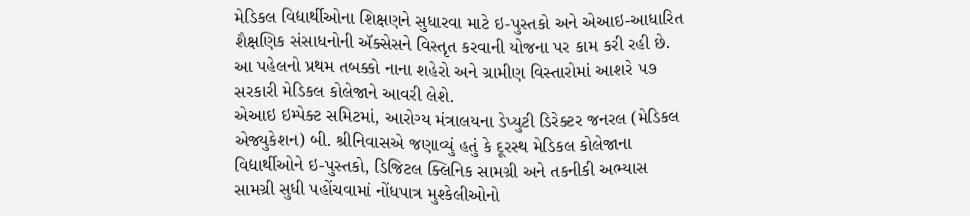મેડિકલ વિદ્યાર્થીઓના શિક્ષણને સુધારવા માટે ઇ-પુસ્તકો અને એઆઇ-આધારિત શૈક્ષણિક સંસાધનોની ઍક્સેસને વિસ્તૃત કરવાની યોજના પર કામ કરી રહી છે. આ પહેલનો પ્રથમ તબક્કો નાના શહેરો અને ગ્રામીણ વિસ્તારોમાં આશરે ૫૭ સરકારી મેડિકલ કોલેજાને આવરી લેશે.
એઆઇ ઇમ્પેક્ટ સમિટમાં, આરોગ્ય મંત્રાલયના ડેપ્યુટી ડિરેક્ટર જનરલ (મેડિકલ એજ્યુકેશન) બી. શ્રીનિવાસએ જણાવ્યું હતું કે દૂરસ્થ મેડિકલ કોલેજાના વિદ્યાર્થીઓને ઇ-પુસ્તકો, ડિજિટલ ક્લિનિક સામગ્રી અને તકનીકી અભ્યાસ સામગ્રી સુધી પહોંચવામાં નોંધપાત્ર મુશ્કેલીઓનો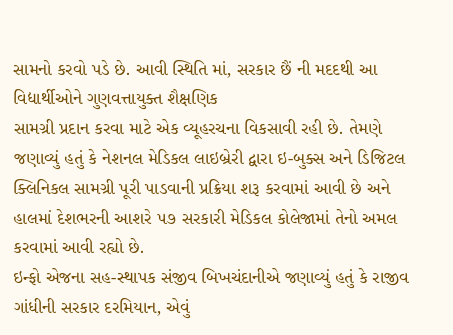સામનો કરવો પડે છે. આવી સ્થિતિ માં, સરકાર છૈં ની મદદથી આ વિદ્યાર્થીઓને ગુણવત્તાયુક્ત શૈક્ષણિક
સામગ્રી પ્રદાન કરવા માટે એક વ્યૂહરચના વિકસાવી રહી છે. તેમણે જણાવ્યું હતું કે નેશનલ મેડિકલ લાઇબ્રેરી દ્વારા ઇ-બુક્સ અને ડિજિટલ ક્લિનિકલ સામગ્રી પૂરી પાડવાની પ્રક્રિયા શરૂ કરવામાં આવી છે અને હાલમાં દેશભરની આશરે ૫૭ સરકારી મેડિકલ કોલેજામાં તેનો અમલ કરવામાં આવી રહ્યો છે.
ઇન્ફો એજના સહ-સ્થાપક સંજીવ બિખચંદાનીએ જણાવ્યું હતું કે રાજીવ ગાંધીની સરકાર દરમિયાન, એવું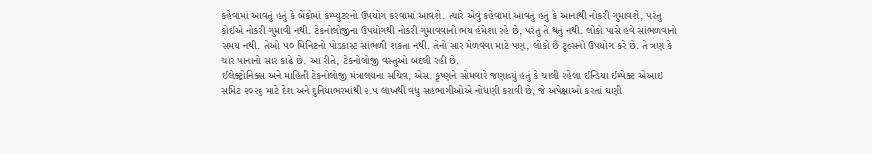કહેવામાં આવતું હતું કે બેંકોમાં કમ્પ્યુટરનો ઉપયોગ કરવામાં આવશે. ત્યારે એવું કહેવામાં આવતું હતું કે આનાથી નોકરી ગુમાવશે, પરંતુ કોઈએ નોકરી ગુમાવી નથી. ટેકનોલોજીના ઉપયોગથી નોકરી ગુમાવવાનો ભય હંમેશા રહે છે, પરંતુ તે થતું નથી. લોકો પાસે હવે સાંભળવાનો સમય નથી. તેઓ ૫૦ મિનિટનો પોડકાસ્ટ સાંભળી શકતા નથી. તેનો સાર મેળવવા માટે પણ, લોકો છૈં ટૂલ્સનો ઉપયોગ કરે છે. તે ત્રણ કે ચાર પાનાનો સાર કાઢે છે. આ રીતે, ટેકનોલોજી વસ્તુઓ બદલી રહી છે.
ઈલેક્ટ્રોનિક્સ અને માહિતી ટેકનોલોજી મંત્રાલયના સચિવ, એસ. કૃષ્ણને સોમવારે જણાવ્યું હતું કે ચાલી રહેલા ઈન્ડિયા ઈમ્પેક્ટ એઆઇ સમિટ ૨૦૨૬ માટે દેશ અને દુનિયાભરમાંથી ૨.૫ લાખથી વધુ સહભાગીઓએ નોંધણી કરાવી છે, જે અપેક્ષાઓ કરતાં ઘણી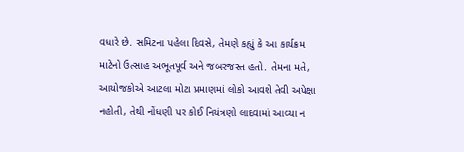વધારે છે. સમિટના પહેલા દિવસે, તેમણે કહ્યું કે આ કાર્યક્રમ માટેનો ઉત્સાહ અભૂતપૂર્વ અને જબરજસ્ત હતો. તેમના મતે, આયોજકોએ આટલા મોટા પ્રમાણમાં લોકો આવશે તેવી અપેક્ષા નહોતી, તેથી નોંધણી પર કોઈ નિયંત્રણો લાદવામાં આવ્યા ન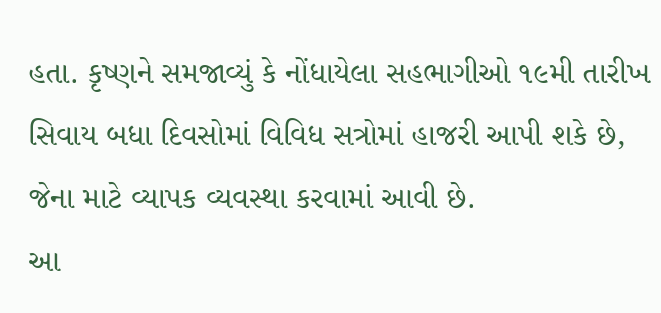હતા. કૃષ્ણને સમજાવ્યું કે નોંધાયેલા સહભાગીઓ ૧૯મી તારીખ સિવાય બધા દિવસોમાં વિવિધ સત્રોમાં હાજરી આપી શકે છે, જેના માટે વ્યાપક વ્યવસ્થા કરવામાં આવી છે.
આ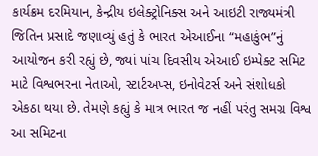કાર્યક્રમ દરમિયાન, કેન્દ્રીય ઇલેક્ટ્રોનિક્સ અને આઇટી રાજ્યમંત્રી જિતિન પ્રસાદે જણાવ્યું હતું કે ભારત એઆઈના “મહાકુંભ”નું આયોજન કરી રહ્યું છે, જ્યાં પાંચ દિવસીય એઆઈ ઇમ્પેક્ટ સમિટ માટે વિશ્વભરના નેતાઓ, સ્ટાર્ટઅપ્સ, ઇનોવેટર્સ અને સંશોધકો એકઠા થયા છે. તેમણે કહ્યું કે માત્ર ભારત જ નહીં પરંતુ સમગ્ર વિશ્વ આ સમિટના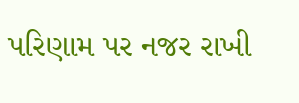પરિણામ પર નજર રાખી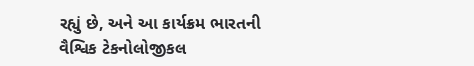રહ્યું છે, અને આ કાર્યક્રમ ભારતની વૈશ્વિક ટેકનોલોજીકલ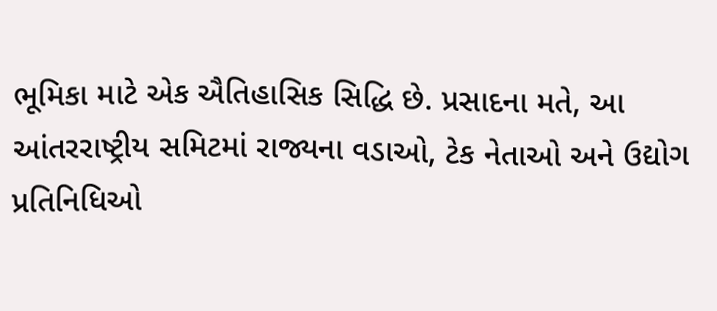ભૂમિકા માટે એક ઐતિહાસિક સિદ્ધિ છે. પ્રસાદના મતે, આ આંતરરાષ્ટ્રીય સમિટમાં રાજ્યના વડાઓ, ટેક નેતાઓ અને ઉદ્યોગ પ્રતિનિધિઓ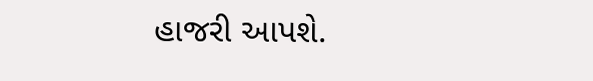હાજરી આપશે.